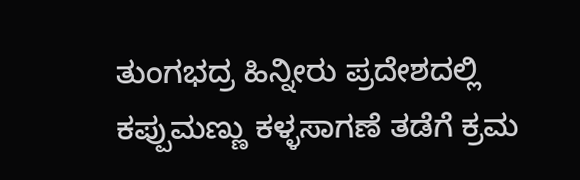ತುಂಗಭದ್ರ ಹಿನ್ನೀರು ಪ್ರದೇಶದಲ್ಲಿ ಕಪ್ಪುಮಣ್ಣು ಕಳ್ಳಸಾಗಣೆ ತಡೆಗೆ ಕ್ರಮ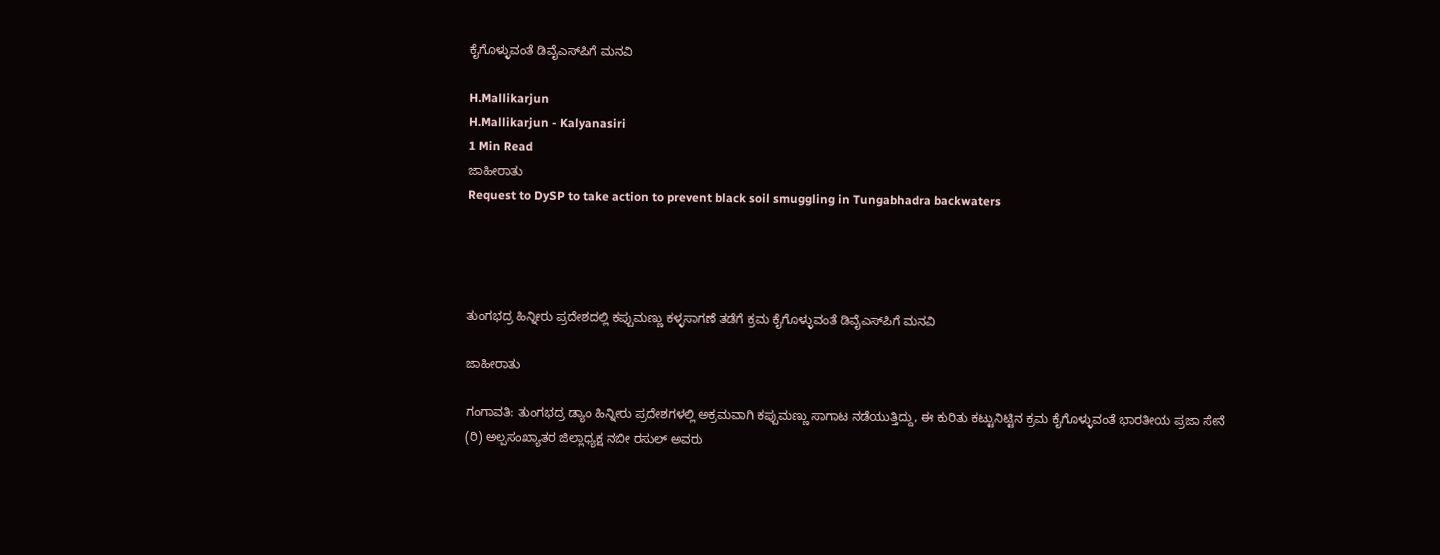ಕೈಗೊಳ್ಳುವಂತೆ ಡಿವೈಎಸ್‌ಪಿಗೆ ಮನವಿ

H.Mallikarjun
H.Mallikarjun - Kalyanasiri
1 Min Read
ಜಾಹೀರಾತು
Request to DySP to take action to prevent black soil smuggling in Tungabhadra backwaters




ತುಂಗಭದ್ರ ಹಿನ್ನೀರು ಪ್ರದೇಶದಲ್ಲಿ ಕಪ್ಪುಮಣ್ಣು ಕಳ್ಳಸಾಗಣೆ ತಡೆಗೆ ಕ್ರಮ ಕೈಗೊಳ್ಳುವಂತೆ ಡಿವೈಎಸ್‌ಪಿಗೆ ಮನವಿ

ಜಾಹೀರಾತು

ಗಂಗಾವತಿ: ತುಂಗಭದ್ರ ಡ್ಯಾಂ ಹಿನ್ನೀರು ಪ್ರದೇಶಗಳಲ್ಲಿ ಅಕ್ರಮವಾಗಿ ಕಪ್ಪುಮಣ್ಣು ಸಾಗಾಟ ನಡೆಯುತ್ತಿದ್ದು, ಈ ಕುರಿತು ಕಟ್ಟುನಿಟ್ಟಿನ ಕ್ರಮ ಕೈಗೊಳ್ಳುವಂತೆ ಭಾರತೀಯ ಪ್ರಜಾ ಸೇನೆ (ರಿ) ಅಲ್ಪಸಂಖ್ಯಾತರ ಜಿಲ್ಲಾಧ್ಯಕ್ಷ ನಬೀ ರಸುಲ್ ಅವರು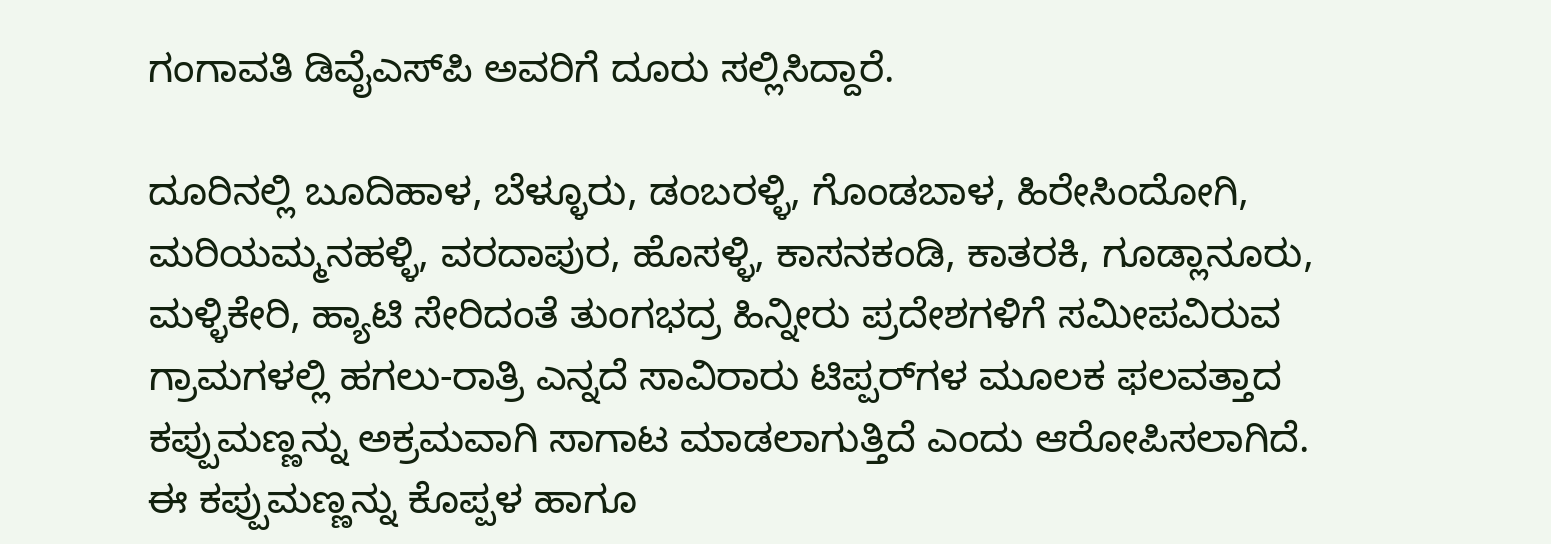ಗಂಗಾವತಿ ಡಿವೈಎಸ್‌ಪಿ ಅವರಿಗೆ ದೂರು ಸಲ್ಲಿಸಿದ್ದಾರೆ.

ದೂರಿನಲ್ಲಿ ಬೂದಿಹಾಳ, ಬೆಳ್ಳೂರು, ಡಂಬರಳ್ಳಿ, ಗೊಂಡಬಾಳ, ಹಿರೇಸಿಂದೋಗಿ, ಮರಿಯಮ್ಮನಹಳ್ಳಿ, ವರದಾಪುರ, ಹೊಸಳ್ಳಿ, ಕಾಸನಕಂಡಿ, ಕಾತರಕಿ, ಗೂಡ್ಲಾನೂರು, ಮಳ್ಳಿಕೇರಿ, ಹ್ಯಾಟಿ ಸೇರಿದಂತೆ ತುಂಗಭದ್ರ ಹಿನ್ನೀರು ಪ್ರದೇಶಗಳಿಗೆ ಸಮೀಪವಿರುವ ಗ್ರಾಮಗಳಲ್ಲಿ ಹಗಲು-ರಾತ್ರಿ ಎನ್ನದೆ ಸಾವಿರಾರು ಟಿಪ್ಪರ್‌ಗಳ ಮೂಲಕ ಫಲವತ್ತಾದ ಕಪ್ಪುಮಣ್ಣನ್ನು ಅಕ್ರಮವಾಗಿ ಸಾಗಾಟ ಮಾಡಲಾಗುತ್ತಿದೆ ಎಂದು ಆರೋಪಿಸಲಾಗಿದೆ.
ಈ ಕಪ್ಪುಮಣ್ಣನ್ನು ಕೊಪ್ಪಳ ಹಾಗೂ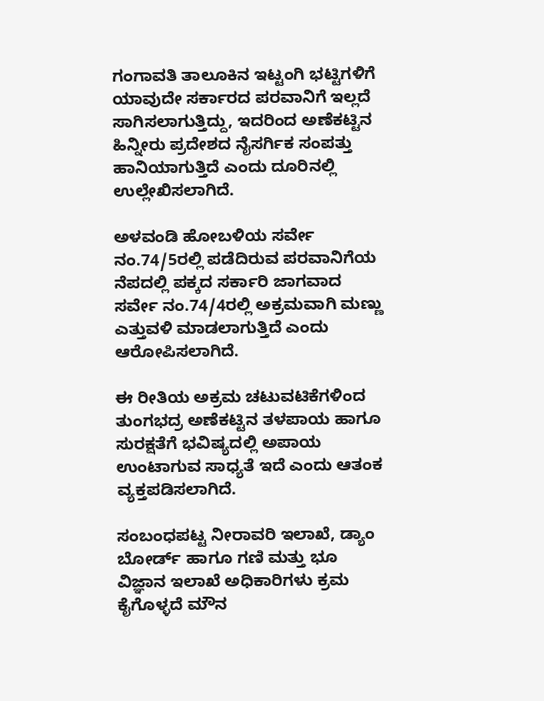ಗಂಗಾವತಿ ತಾಲೂಕಿನ ಇಟ್ಟಂಗಿ ಭಟ್ಟಿಗಳಿಗೆ ಯಾವುದೇ ಸರ್ಕಾರದ ಪರವಾನಿಗೆ ಇಲ್ಲದೆ ಸಾಗಿಸಲಾಗುತ್ತಿದ್ದು, ಇದರಿಂದ ಅಣೆಕಟ್ಟಿನ ಹಿನ್ನೀರು ಪ್ರದೇಶದ ನೈಸರ್ಗಿಕ ಸಂಪತ್ತು ಹಾನಿಯಾಗುತ್ತಿದೆ ಎಂದು ದೂರಿನಲ್ಲಿ ಉಲ್ಲೇಖಿಸಲಾಗಿದೆ.

ಅಳವಂಡಿ ಹೋಬಳಿಯ ಸರ್ವೇ ನಂ.74/5ರಲ್ಲಿ ಪಡೆದಿರುವ ಪರವಾನಿಗೆಯ ನೆಪದಲ್ಲಿ ಪಕ್ಕದ ಸರ್ಕಾರಿ ಜಾಗವಾದ ಸರ್ವೇ ನಂ.74/4ರಲ್ಲಿ ಅಕ್ರಮವಾಗಿ ಮಣ್ಣು ಎತ್ತುವಳಿ ಮಾಡಲಾಗುತ್ತಿದೆ ಎಂದು ಆರೋಪಿಸಲಾಗಿದೆ.

ಈ ರೀತಿಯ ಅಕ್ರಮ ಚಟುವಟಿಕೆಗಳಿಂದ ತುಂಗಭದ್ರ ಅಣೆಕಟ್ಟಿನ ತಳಪಾಯ ಹಾಗೂ ಸುರಕ್ಷತೆಗೆ ಭವಿಷ್ಯದಲ್ಲಿ ಅಪಾಯ ಉಂಟಾಗುವ ಸಾಧ್ಯತೆ ಇದೆ ಎಂದು ಆತಂಕ ವ್ಯಕ್ತಪಡಿಸಲಾಗಿದೆ.

ಸಂಬಂಧಪಟ್ಟ ನೀರಾವರಿ ಇಲಾಖೆ, ಡ್ಯಾಂ ಬೋರ್ಡ್ ಹಾಗೂ ಗಣಿ ಮತ್ತು ಭೂ ವಿಜ್ಞಾನ ಇಲಾಖೆ ಅಧಿಕಾರಿಗಳು ಕ್ರಮ ಕೈಗೊಳ್ಳದೆ ಮೌನ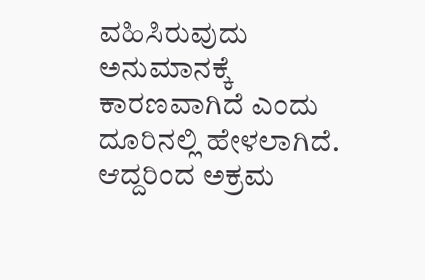ವಹಿಸಿರುವುದು ಅನುಮಾನಕ್ಕೆ ಕಾರಣವಾಗಿದೆ ಎಂದು ದೂರಿನಲ್ಲಿ ಹೇಳಲಾಗಿದೆ.
ಆದ್ದರಿಂದ ಅಕ್ರಮ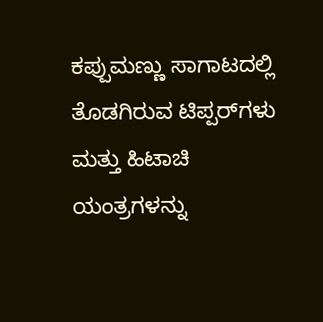ಕಪ್ಪುಮಣ್ಣು ಸಾಗಾಟದಲ್ಲಿ ತೊಡಗಿರುವ ಟಿಪ್ಪರ್‌ಗಳು ಮತ್ತು ಹಿಟಾಚಿ ಯಂತ್ರಗಳನ್ನು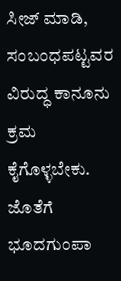ಸೀಜ್ ಮಾಡಿ, ಸಂಬಂಧಪಟ್ಟವರ ವಿರುದ್ಧ ಕಾನೂನು ಕ್ರಮ ಕೈಗೊಳ್ಳಬೇಕು. ಜೊತೆಗೆ ಭೂದಗುಂಪಾ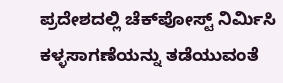ಪ್ರದೇಶದಲ್ಲಿ ಚೆಕ್‌ಪೋಸ್ಟ್ ನಿರ್ಮಿಸಿ ಕಳ್ಳಸಾಗಣೆಯನ್ನು ತಡೆಯುವಂತೆ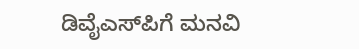ಡಿವೈಎಸ್‌ಪಿಗೆ ಮನವಿ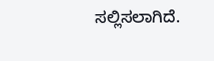ಸಲ್ಲಿಸಲಾಗಿದೆ.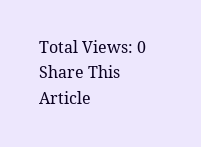Total Views: 0
Share This Article